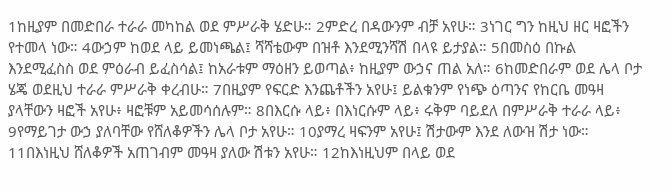1ከዚያም በመድበራ ተራራ መካከል ወደ ምሥራቅ ሄድሁ። 2ምድረ በዳውንም ብቻ አየሁ። 3ነገር ግን ከዚህ ዘር ዛፎችን የተመላ ነው። 4ውኃም ከወደ ላይ ይመነጫል፤ ሻሻቴውም በዝቶ እንደሚንሻሽ በላዩ ይታያል። 5በመስዕ በኩል እንደሚፈስስ ወደ ምዕራብ ይፈስሳል፤ ከአራቱም ማዕዘን ይወጣል፥ ከዚያም ውኃና ጠል አለ። 6ከመድበራም ወደ ሌላ ቦታ ሄጄ ወደዚህ ተራራ ምሥራቅ ቀረብሁ። 7በዚያም የፍርድ እንጨቶችን አየሁ፤ ይልቁንም የነጭ ዕጣንና የከርቤ መዓዛ ያላቸውን ዛፎች አየሁ፥ ዛፎቹም አይመሳሰሉም። 8በእርሱ ላይ፥ በእነርሱም ላይ፥ ሩቅም ባይደለ በምሥራቅ ተራራ ላይ፥ 9የማይገታ ውኃ ያለባቸው የሸለቆዎችን ሌላ ቦታ አየሁ። 10ያማረ ዛፍንም አየሁ፤ ሽታውም እንደ ለውዝ ሽታ ነው። 11በእነዚህ ሸለቆዎች አጠገብም መዓዛ ያለው ሽቱን አየሁ። 12ከእነዚህም በላይ ወደ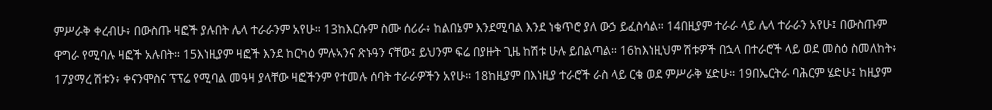ምሥራቅ ቀረብሁ፥ በውስጡ ዛፎች ያሉበት ሌላ ተራራንም አየሁ። 13ከእርሱም ስሙ ሰሪራ፥ ከልበኔም እንደሚባል እንደ ነቄጥሮ ያለ ውኃ ይፈስሳል። 14በዚያም ተራራ ላይ ሌላ ተራራን አየሁ፤ በውስጡም ዋግራ የሚባሉ ዛፎች አሉበት። 15እነዚያም ዛፎች እንደ ከርካዕ ምሉኣንና ጽኑዓን ናቸው፤ ይህንም ፍሬ በያዙት ጊዜ ከሽቱ ሁሉ ይበልጣል። 16ከእነዚህም ሽቱዎች በኋላ በተራሮች ላይ ወደ መስዕ ስመለከት፥ 17ያማረ ሽቱን፥ ቀናንሞስና ፕፕሬ የሚባል መዓዛ ያላቸው ዛፎችንም የተመሉ ሰባት ተራራዎችን አየሁ። 18ከዚያም በእነዚያ ተራሮች ራስ ላይ ርቄ ወደ ምሥራቅ ሄድሁ። 19በኤርትራ ባሕርም ሄድሁ፤ ከዚያም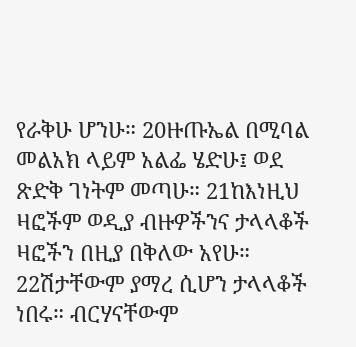የራቅሁ ሆንሁ። 20ዙጡኤል በሚባል መልአክ ላይም አልፌ ሄድሁ፤ ወደ ጽድቅ ገነትም መጣሁ። 21ከእነዚህ ዛፎችም ወዲያ ብዙዎችንና ታላላቆች ዛፎችን በዚያ በቅለው አየሁ። 22ሽታቸውም ያማረ ሲሆን ታላላቆች ነበሩ። ብርሃናቸውም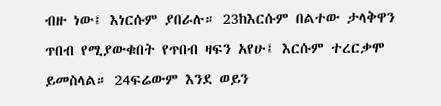ብዙ ነው፤ እነርሱም ያበራሉ። 23ከእርሱም በልተው ታላቅዋን ጥበብ የሚያውቁበት የጥበብ ዛፍን አየሁ፤ እርሱም ተረርቃሞ ይመስላል። 24ፍሬውም እንደ ወይን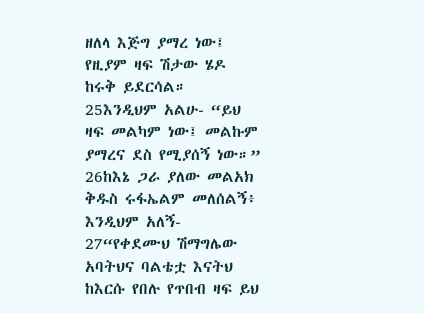ዘለላ እጅግ ያማረ ነው፤ የዚያም ዛፍ ሽታው ሄዶ ከሩቅ ይደርሳል። 25እንዲህም አልሁ- “ይህ ዛፍ መልካም ነው፤ መልኩም ያማረና ደስ የሚያሰኝ ነው።” 26ከእኔ ጋራ ያለው መልአክ ቅዱስ ሩፋኤልም መለሰልኝ፥ እንዲህም አለኝ- 27“የቀደሙህ ሽማግሌው አባትህና ባልቴቷ እናትህ ከእርሱ የበሉ የጥበብ ዛፍ ይህ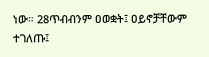ነው። 28ጥብብንም ዐወቋት፤ ዐይኖቻቸውም ተገለጡ፤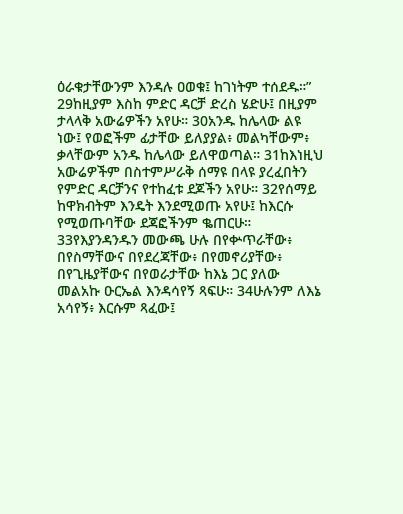ዕራቁታቸውንም እንዳሉ ዐወቁ፤ ከገነትም ተሰደዱ።” 29ከዚያም እስከ ምድር ዳርቻ ድረስ ሄድሁ፤ በዚያም ታላላቅ አውሬዎችን አየሁ። 30አንዱ ከሌላው ልዩ ነው፤ የወፎችም ፊታቸው ይለያያል፥ መልካቸውም፥ ቃላቸውም አንዱ ከሌላው ይለዋወጣል። 31ከእነዚህ አውሬዎችም በስተምሥራቅ ሰማዩ በላዩ ያረፈበትን የምድር ዳርቻንና የተከፈቱ ደጆችን አየሁ። 32የሰማይ ከዋክብትም እንዴት እንደሚወጡ አየሁ፤ ከእርሱ የሚወጡባቸው ደጃፎችንም ቈጠርሁ። 33የእያንዳንዱን መውጫ ሁሉ በየቍጥራቸው፥ በየስማቸውና በየደረጃቸው፥ በየመኖሪያቸው፥ በየጊዜያቸውና በየወራታቸው ከእኔ ጋር ያለው መልአኩ ዑርኤል እንዳሳየኝ ጻፍሁ። 34ሁሉንም ለእኔ አሳየኝ፥ እርሱም ጻፈው፤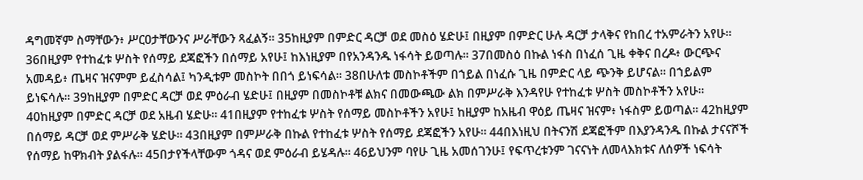ዳግመኛም ስማቸውን፥ ሥርዐታቸውንና ሥራቸውን ጻፈልኝ። 35ከዚያም በምድር ዳርቻ ወደ መስዕ ሄድሁ፤ በዚያም በምድር ሁሉ ዳርቻ ታላቅና የከበረ ተአምራትን አየሁ። 36በዚያም የተከፈቱ ሦስት የሰማይ ደጃፎችን በሰማይ አየሁ፤ ከእነዚያም በየአንዳንዱ ነፋሳት ይወጣሉ። 37በመስዕ በኩል ነፋስ በነፈሰ ጊዜ ቀቅና በረዶ፥ ውርጭና አመዳይ፥ ጤዛና ዝናምም ይፈስሳል፤ ካንዲቱም መስኮት በበጎ ይነፍሳል። 38በሁለቱ መስኮቶችም በኀይል በነፈሱ ጊዜ በምድር ላይ ጭንቅ ይሆናል። በኀይልም ይነፍሳሉ። 39ከዚያም በምድር ዳርቻ ወደ ምዕራብ ሄድሁ፤ በዚያም በመስኮቶቹ ልክና በመውጫው ልክ በምሥራቅ እንዳየሁ የተከፈቱ ሦስት መስኮቶችን አየሁ። 40ከዚያም በምድር ዳርቻ ወደ አዜብ ሄድሁ። 41በዚያም የተከፈቱ ሦስት የሰማይ መስኮቶችን አየሁ፤ ከዚያም ከአዜብ ዋዕይ ጤዛና ዝናም፥ ነፋስም ይወጣል። 42ከዚያም በሰማይ ዳርቻ ወደ ምሥራቅ ሄድሁ። 43በዚያም በምሥራቅ በኩል የተከፈቱ ሦስት የሰማይ ደጃፎችን አየሁ። 44በእነዚህ በትናንሽ ደጃፎችም በእያንዳንዱ በኩል ታናናሾች የሰማይ ከዋክብት ያልፋሉ። 45በታየችላቸውም ጎዳና ወደ ምዕራብ ይሄዳሉ። 46ይህንም ባየሁ ጊዜ አመሰገንሁ፤ የፍጥረቱንም ገናናነት ለመላእክቱና ለሰዎች ነፍሳት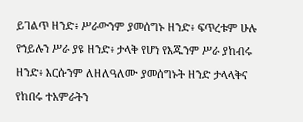ይገልጥ ዘንድ፥ ሥራውንም ያመሰግኑ ዘንድ፥ ፍጥረቱም ሁሉ የኀይሉን ሥራ ያዩ ዘንድ፥ ታላቅ የሆነ የእጁንም ሥራ ያከብሩ ዘንድ፥ እርሱንም ለዘለዓለሙ ያመሰግኑት ዘንድ ታላላቅና የከበሩ ተአምራትን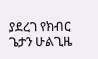ያደረገ የክብር ጌታን ሁልጊዜ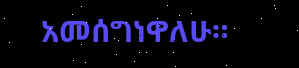አመሰግነዋለሁ።